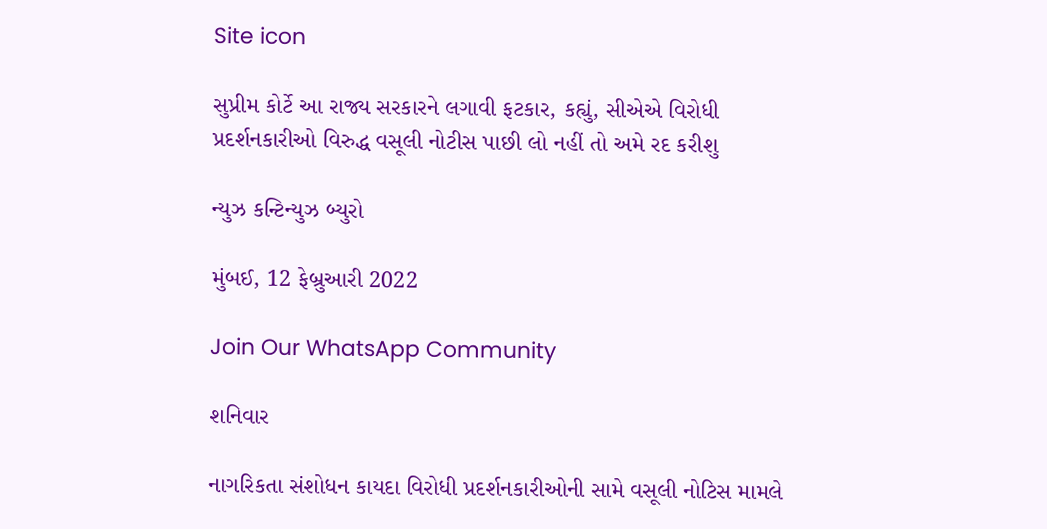Site icon

સુપ્રીમ કોર્ટે આ રાજ્ય સરકારને લગાવી ફટકાર, કહ્યું, સીએએ વિરોધી પ્રદર્શનકારીઓ વિરુદ્ધ વસૂલી નોટીસ પાછી લો નહીં તો અમે રદ કરીશુ

ન્યુઝ કન્ટિન્યુઝ બ્યુરો

મુંબઈ, 12 ફેબ્રુઆરી 2022

Join Our WhatsApp Community

શનિવાર

નાગરિકતા સંશોધન કાયદા વિરોધી પ્રદર્શનકારીઓની સામે વસૂલી નોટિસ મામલે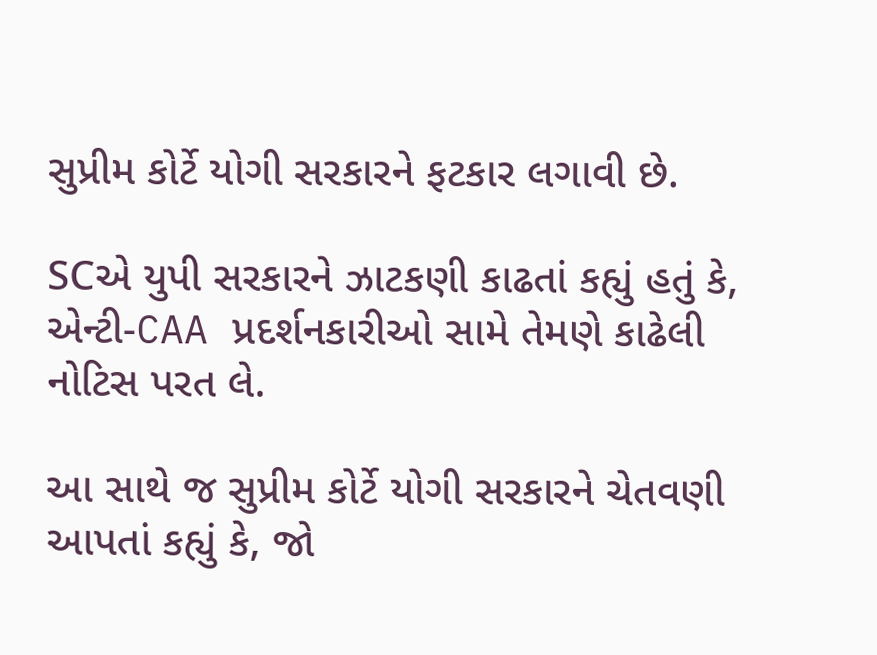સુપ્રીમ કોર્ટે યોગી સરકારને ફટકાર લગાવી છે.

SCએ યુપી સરકારને ઝાટકણી કાઢતાં કહ્યું હતું કે, એન્ટી-CAA પ્રદર્શનકારીઓ સામે તેમણે કાઢેલી નોટિસ પરત લે.

આ સાથે જ સુપ્રીમ કોર્ટે યોગી સરકારને ચેતવણી આપતાં કહ્યું કે, જો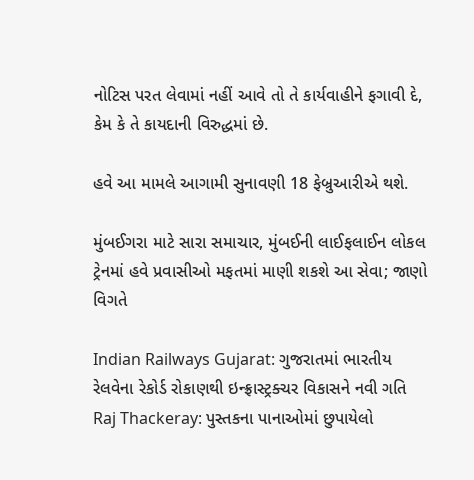નોટિસ પરત લેવામાં નહીં આવે તો તે કાર્યવાહીને ફગાવી દે, કેમ કે તે કાયદાની વિરુદ્ધમાં છે.

હવે આ મામલે આગામી સુનાવણી 18 ફેબ્રુઆરીએ થશે.

મુંબઈગરા માટે સારા સમાચાર, મુંબઈની લાઈફલાઈન લોકલ ટ્રેનમાં હવે પ્રવાસીઓ મફતમાં માણી શકશે આ સેવા; જાણો વિગતે

Indian Railways Gujarat: ગુજરાતમાં ભારતીય રેલવેના રેકોર્ડ રોકાણથી ઇન્ફ્રાસ્ટ્રક્ચર વિકાસને નવી ગતિ
Raj Thackeray: પુસ્તકના પાનાઓમાં છુપાયેલો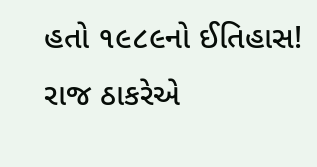હતો ૧૯૮૯નો ઈતિહાસ! રાજ ઠાકરેએ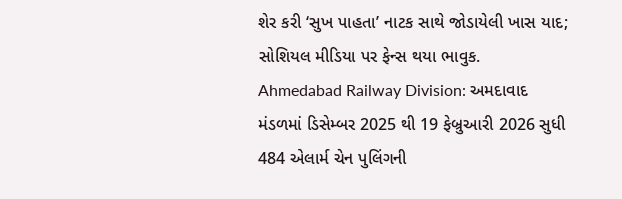શેર કરી ‘સુખ પાહતા’ નાટક સાથે જોડાયેલી ખાસ યાદ; સોશિયલ મીડિયા પર ફેન્સ થયા ભાવુક.
Ahmedabad Railway Division: અમદાવાદ મંડળમાં ડિસેમ્બર 2025 થી 19 ફેબ્રુઆરી 2026 સુધી 484 એલાર્મ ચેન પુલિંગની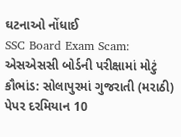ઘટનાઓ નોંધાઈ
SSC Board Exam Scam: એસએસસી બોર્ડની પરીક્ષામાં મોટું કૌભાંડ: સોલાપુરમાં ગુજરાતી (મરાઠી) પેપર દરમિયાન 10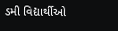ડમી વિદ્યાર્થીઓ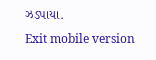ઝડપાયા.
Exit mobile version